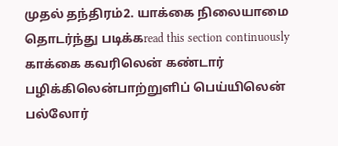முதல் தந்திரம்2. யாக்கை நிலையாமை
தொடர்ந்து படிக்கread this section continuously
காக்கை கவரிலென் கண்டார் பழிக்கிலென்பாற்றுளிப் பெய்யிலென் பல்லோர்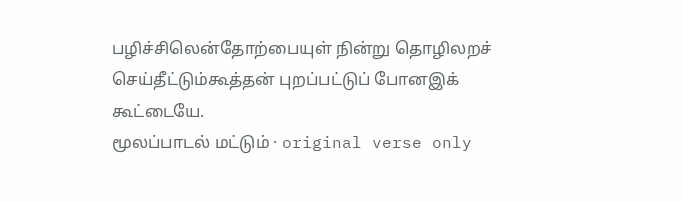பழிச்சிலென்தோற்பையுள் நின்று தொழிலறச் செய்தீட்டும்கூத்தன் புறப்பட்டுப் போனஇக் கூட்டையே.
மூலப்பாடல் மட்டும் · original verse only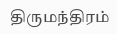திருமந்திரம்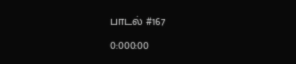பாடல் #167
0:000:00